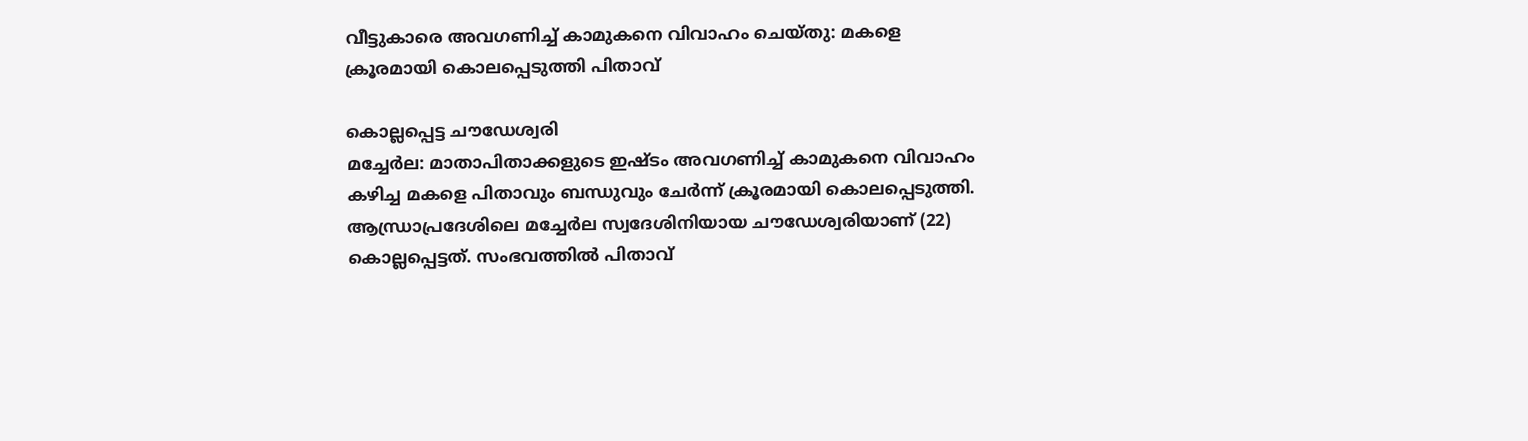വീട്ടുകാരെ അവഗണിച്ച് കാമുകനെ വിവാഹം ചെയ്തു: മകളെ ക്രൂരമായി കൊലപ്പെടുത്തി പിതാവ്

കൊല്ലപ്പെട്ട ചൗഡേശ്വരി
മച്ചേർല: മാതാപിതാക്കളുടെ ഇഷ്ടം അവഗണിച്ച് കാമുകനെ വിവാഹം കഴിച്ച മകളെ പിതാവും ബന്ധുവും ചേർന്ന് ക്രൂരമായി കൊലപ്പെടുത്തി. ആന്ധ്രാപ്രദേശിലെ മച്ചേർല സ്വദേശിനിയായ ചൗഡേശ്വരിയാണ് (22) കൊല്ലപ്പെട്ടത്. സംഭവത്തിൽ പിതാവ്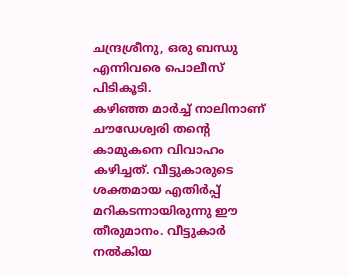ചന്ദ്രശ്രീനു, ഒരു ബന്ധു എന്നിവരെ പൊലീസ് പിടികൂടി.
കഴിഞ്ഞ മാർച്ച് നാലിനാണ് ചൗഡേശ്വരി തന്റെ കാമുകനെ വിവാഹം കഴിച്ചത്. വീട്ടുകാരുടെ ശക്തമായ എതിർപ്പ് മറികടന്നായിരുന്നു ഈ തീരുമാനം. വീട്ടുകാർ നൽകിയ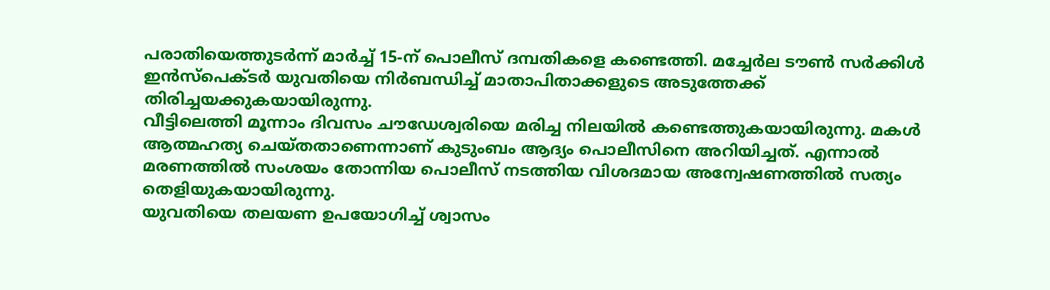പരാതിയെത്തുടർന്ന് മാർച്ച് 15-ന് പൊലീസ് ദമ്പതികളെ കണ്ടെത്തി. മച്ചേർല ടൗൺ സർക്കിൾ ഇൻസ്പെക്ടർ യുവതിയെ നിർബന്ധിച്ച് മാതാപിതാക്കളുടെ അടുത്തേക്ക് തിരിച്ചയക്കുകയായിരുന്നു.
വീട്ടിലെത്തി മൂന്നാം ദിവസം ചൗഡേശ്വരിയെ മരിച്ച നിലയിൽ കണ്ടെത്തുകയായിരുന്നു. മകൾ ആത്മഹത്യ ചെയ്തതാണെന്നാണ് കുടുംബം ആദ്യം പൊലീസിനെ അറിയിച്ചത്. എന്നാൽ മരണത്തിൽ സംശയം തോന്നിയ പൊലീസ് നടത്തിയ വിശദമായ അന്വേഷണത്തിൽ സത്യം തെളിയുകയായിരുന്നു.
യുവതിയെ തലയണ ഉപയോഗിച്ച് ശ്വാസം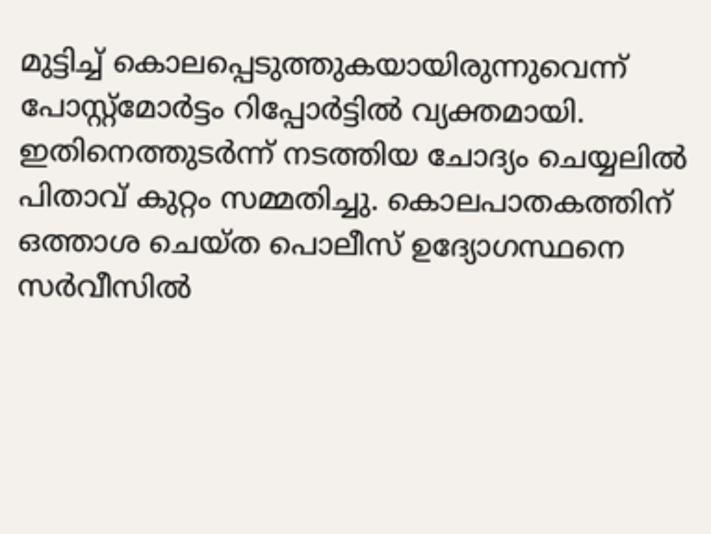മുട്ടിച്ച് കൊലപ്പെടുത്തുകയായിരുന്നുവെന്ന് പോസ്റ്റ്മോർട്ടം റിപ്പോർട്ടിൽ വ്യക്തമായി. ഇതിനെത്തുടർന്ന് നടത്തിയ ചോദ്യം ചെയ്യലിൽ പിതാവ് കുറ്റം സമ്മതിച്ചു. കൊലപാതകത്തിന് ഒത്താശ ചെയ്ത പൊലീസ് ഉദ്യോഗസ്ഥനെ സർവീസിൽ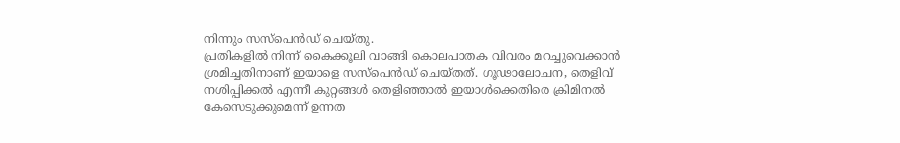നിന്നും സസ്പെൻഡ് ചെയ്തു.
പ്രതികളിൽ നിന്ന് കൈക്കൂലി വാങ്ങി കൊലപാതക വിവരം മറച്ചുവെക്കാൻ ശ്രമിച്ചതിനാണ് ഇയാളെ സസ്പെൻഡ് ചെയ്തത്. ഗൂഢാലോചന, തെളിവ് നശിപ്പിക്കൽ എന്നീ കുറ്റങ്ങൾ തെളിഞ്ഞാൽ ഇയാൾക്കെതിരെ ക്രിമിനൽ കേസെടുക്കുമെന്ന് ഉന്നത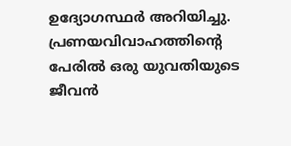ഉദ്യോഗസ്ഥർ അറിയിച്ചു. പ്രണയവിവാഹത്തിന്റെ പേരിൽ ഒരു യുവതിയുടെ ജീവൻ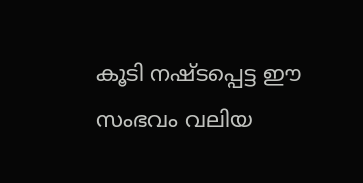കൂടി നഷ്ടപ്പെട്ട ഈ സംഭവം വലിയ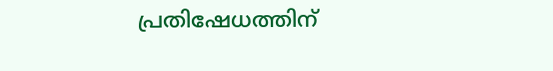പ്രതിഷേധത്തിന്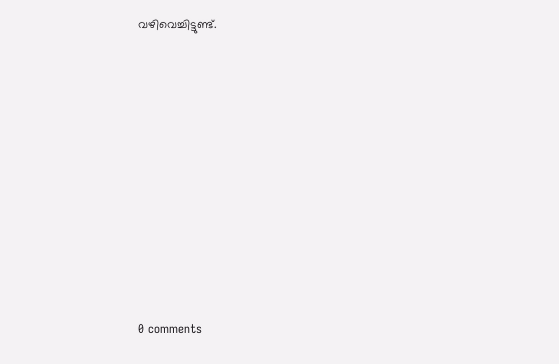വഴിവെച്ചിട്ടുണ്ട്.










0 comments